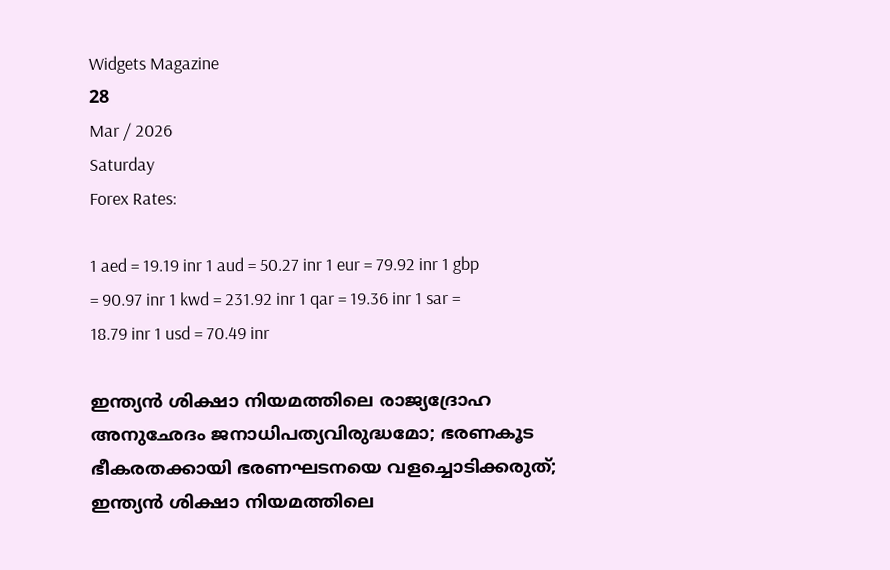Widgets Magazine
28
Mar / 2026
Saturday
Forex Rates:

1 aed = 19.19 inr 1 aud = 50.27 inr 1 eur = 79.92 inr 1 gbp = 90.97 inr 1 kwd = 231.92 inr 1 qar = 19.36 inr 1 sar = 18.79 inr 1 usd = 70.49 inr

ഇന്ത്യന്‍ ശിക്ഷാ നിയമത്തിലെ രാജ്യദ്രോഹ അനുഛേദം ജനാധിപത്യവിരുദ്ധമോ; ഭരണകൂട ഭീകരതക്കായി ഭരണഘടനയെ വളച്ചൊടിക്കരുത്; ഇന്ത്യന്‍ ശിക്ഷാ നിയമത്തിലെ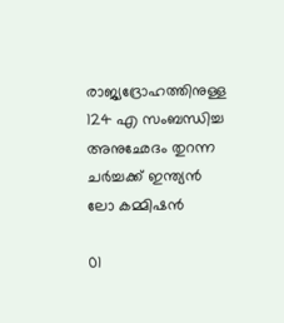രാജ്യദ്രോഹത്തിനുള്ള 124 എ സംബന്ധിച്ച അനുഛേദം തുറന്ന ചര്‍ച്ചക്ക് ഇന്ത്യന്‍ ലോ കമ്മിഷന്‍

01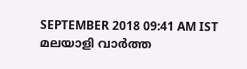SEPTEMBER 2018 09:41 AM IST
മലയാളി വാര്‍ത്ത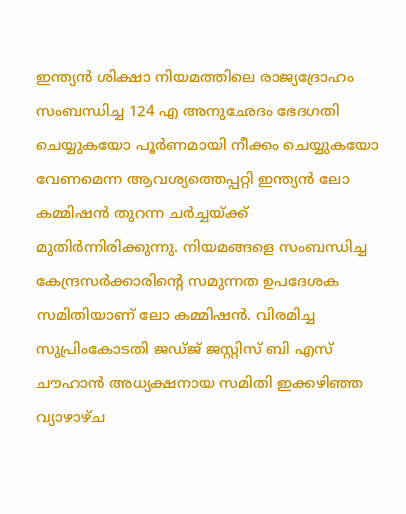ഇന്ത്യന്‍ ശിക്ഷാ നിയമത്തിലെ രാജ്യദ്രോഹം സംബന്ധിച്ച 124 എ അനുഛേദം ഭേദഗതി ചെയ്യുകയോ പൂര്‍ണമായി നീക്കം ചെയ്യുകയോ വേണമെന്ന ആവശ്യത്തെപ്പറ്റി ഇന്ത്യന്‍ ലോ കമ്മിഷന്‍ തുറന്ന ചര്‍ച്ചയ്ക്ക് മുതിര്‍ന്നിരിക്കുന്നു. നിയമങ്ങളെ സംബന്ധിച്ച കേന്ദ്രസര്‍ക്കാരിന്റെ സമുന്നത ഉപദേശക സമിതിയാണ് ലോ കമ്മിഷന്‍. വിരമിച്ച സുപ്രിംകോടതി ജഡ്ജ് ജസ്റ്റിസ് ബി എസ് ചൗഹാന്‍ അധ്യക്ഷനായ സമിതി ഇക്കഴിഞ്ഞ വ്യാഴാഴ്ച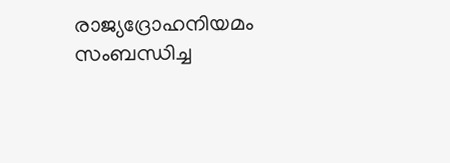രാജ്യദ്രോഹനിയമം സംബന്ധിച്ച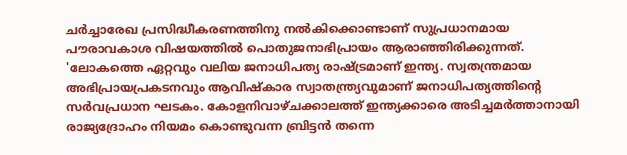ചര്‍ച്ചാരേഖ പ്രസിദ്ധീകരണത്തിനു നല്‍കിക്കൊണ്ടാണ് സുപ്രധാനമായ പൗരാവകാശ വിഷയത്തില്‍ പൊതുജനാഭിപ്രായം ആരാഞ്ഞിരിക്കുന്നത്. 'ലോകത്തെ ഏറ്റവും വലിയ ജനാധിപത്യ രാഷ്ട്രമാണ് ഇന്ത്യ. സ്വതന്ത്രമായ അഭിപ്രായപ്രകടനവും ആവിഷ്‌കാര സ്വാതന്ത്ര്യവുമാണ് ജനാധിപത്യത്തിന്റെ സര്‍വപ്രധാന ഘടകം. കോളനിവാഴ്ചക്കാലത്ത് ഇന്ത്യക്കാരെ അടിച്ചമര്‍ത്താനായി രാജ്യദ്രോഹം നിയമം കൊണ്ടുവന്ന ബ്രിട്ടന്‍ തന്നെ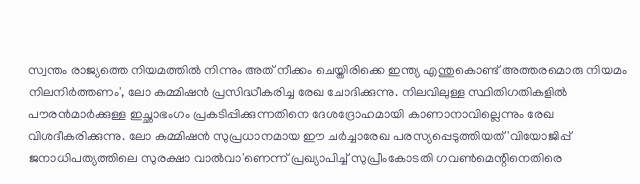സ്വന്തം രാജ്യത്തെ നിയമത്തില്‍ നിന്നും അത് നീക്കം ചെയ്തിരിക്കെ ഇന്ത്യ എന്തുകൊണ്ട് അത്തരമൊരു നിയമം നിലനിര്‍ത്തണം', ലോ കമ്മിഷന്‍ പ്രസിദ്ധീകരിച്ച രേഖ ചോദിക്കുന്നു. നിലവിലുള്ള സ്ഥിതിഗതികളില്‍ പൗരന്‍മാര്‍ക്കുള്ള ഇച്ഛാഭംഗം പ്രകടിപ്പിക്കുന്നതിനെ ദേശദ്രോഹമായി കാണാനാവില്ലെന്നും രേഖ വിശദീകരിക്കുന്നു. ലോ കമ്മിഷന്‍ സുപ്രധാനമായ ഈ ചര്‍ച്ചാരേഖ പരസ്യപ്പെടുത്തിയത് 'വിയോജിപ്പ് ജനാധിപത്യത്തിലെ സുരക്ഷാ വാല്‍വാ'ണെന്ന് പ്രഖ്യാപിച്ച് സുപ്രീംകോടതി ഗവണ്‍മെന്റിനെതിരെ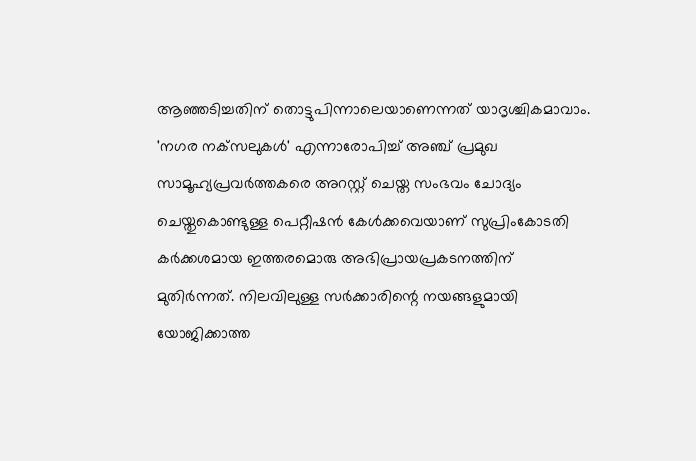ആഞ്ഞടിച്ചതിന് തൊട്ടുപിന്നാലെയാണെന്നത് യാദൃശ്ചികമാവാം. 'നഗര നക്‌സലുകള്‍' എന്നാരോപിച്ച് അഞ്ച് പ്രമുഖ സാമൂഹ്യപ്രവര്‍ത്തകരെ അറസ്റ്റ് ചെയ്ത സംഭവം ചോദ്യം ചെയ്തുകൊണ്ടുള്ള പെറ്റീഷന്‍ കേള്‍ക്കവെയാണ് സുപ്രിംകോടതി കര്‍ക്കശമായ ഇത്തരമൊരു അഭിപ്രായപ്രകടനത്തിന് മുതിര്‍ന്നത്. നിലവിലുള്ള സര്‍ക്കാരിന്റെ നയങ്ങളുമായി യോജിക്കാത്ത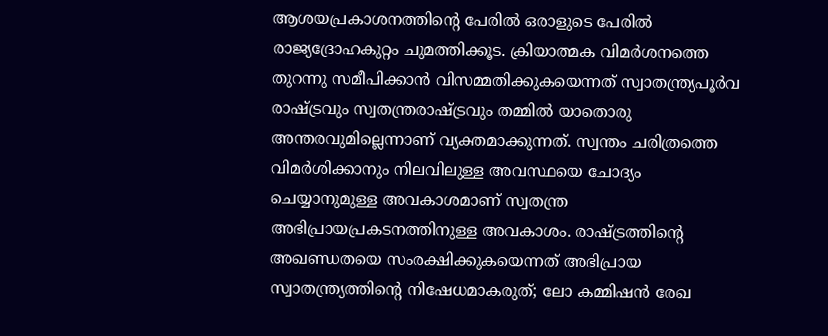ആശയപ്രകാശനത്തിന്റെ പേരില്‍ ഒരാളുടെ പേരില്‍ രാജ്യദ്രോഹകുറ്റം ചുമത്തിക്കൂട. ക്രിയാത്മക വിമര്‍ശനത്തെ തുറന്നു സമീപിക്കാന്‍ വിസമ്മതിക്കുകയെന്നത് സ്വാതന്ത്ര്യപൂര്‍വ രാഷ്ട്രവും സ്വതന്ത്രരാഷ്ട്രവും തമ്മില്‍ യാതൊരു അന്തരവുമില്ലെന്നാണ് വ്യക്തമാക്കുന്നത്. സ്വന്തം ചരിത്രത്തെ വിമര്‍ശിക്കാനും നിലവിലുള്ള അവസ്ഥയെ ചോദ്യം ചെയ്യാനുമുള്ള അവകാശമാണ് സ്വതന്ത്ര അഭിപ്രായപ്രകടനത്തിനുള്ള അവകാശം. രാഷ്ട്രത്തിന്റെ അഖണ്ഡതയെ സംരക്ഷിക്കുകയെന്നത് അഭിപ്രായ സ്വാതന്ത്ര്യത്തിന്റെ നിഷേധമാകരുത്; ലോ കമ്മിഷന്‍ രേഖ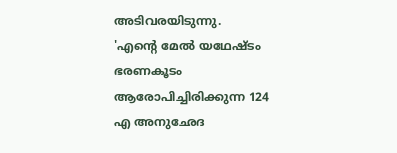അടിവരയിടുന്നു.
'എന്റെ മേല്‍ യഥേഷ്ടം ഭരണകൂടം ആരോപിച്ചിരിക്കുന്ന 124 എ അനുഛേദ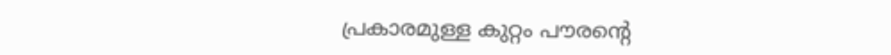പ്രകാരമുള്ള കുറ്റം പൗരന്റെ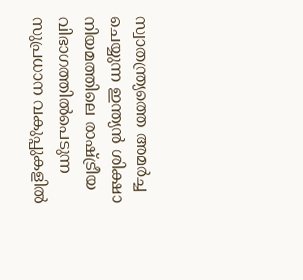സ്വാതന്ത്ര്യത്തെ അമര്‍ച്ച ചെയ്യുന്ന ഇന്ത്യന്‍ ശിക്ഷാ നിയമത്തിലെ രാഷ്ട്രീയ വിഭാഗത്തില്‍പെടുന്ന സുപ്രധാന വകുപ്പുകളില്‍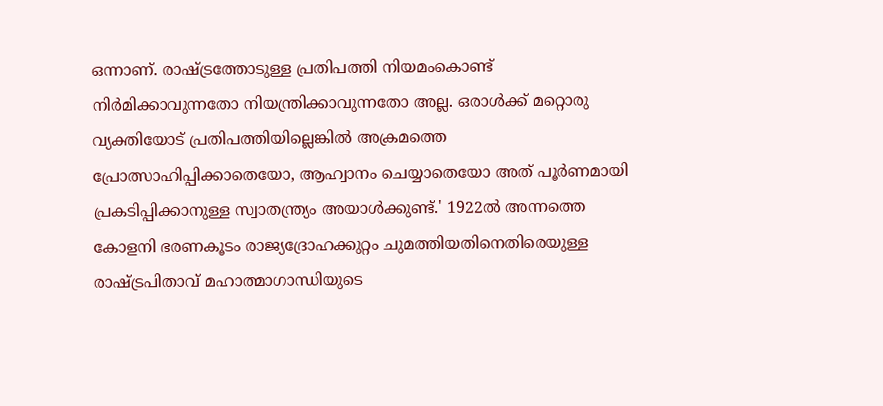ഒന്നാണ്. രാഷ്ട്രത്തോടുള്ള പ്രതിപത്തി നിയമംകൊണ്ട് നിര്‍മിക്കാവുന്നതോ നിയന്ത്രിക്കാവുന്നതോ അല്ല. ഒരാള്‍ക്ക് മറ്റൊരു വ്യക്തിയോട് പ്രതിപത്തിയില്ലെങ്കില്‍ അക്രമത്തെ പ്രോത്സാഹിപ്പിക്കാതെയോ, ആഹ്വാനം ചെയ്യാതെയോ അത് പൂര്‍ണമായി പ്രകടിപ്പിക്കാനുള്ള സ്വാതന്ത്ര്യം അയാള്‍ക്കുണ്ട്.' 1922ല്‍ അന്നത്തെ കോളനി ഭരണകൂടം രാജ്യദ്രോഹക്കുറ്റം ചുമത്തിയതിനെതിരെയുള്ള രാഷ്ട്രപിതാവ് മഹാത്മാഗാന്ധിയുടെ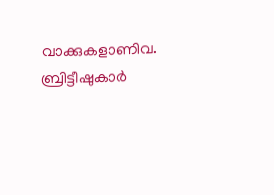വാക്കുകളാണിവ. ബ്രിട്ടീഷുകാര്‍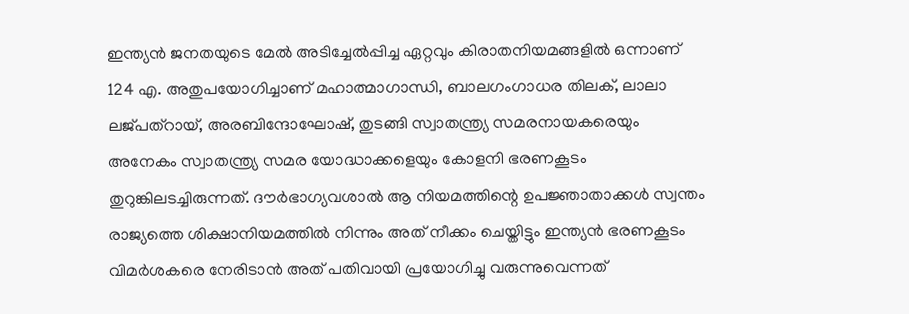ഇന്ത്യന്‍ ജനതയുടെ മേല്‍ അടിച്ചേല്‍പ്പിച്ച ഏറ്റവും കിരാതനിയമങ്ങളില്‍ ഒന്നാണ് 124 എ. അതുപയോഗിച്ചാണ് മഹാത്മാഗാന്ധി, ബാലഗംഗാധര തിലക്, ലാലാ ലജ്പത്‌റായ്, അരബിന്ദോഘോഷ്, തുടങ്ങി സ്വാതന്ത്ര്യ സമരനായകരെയും അനേകം സ്വാതന്ത്ര്യ സമര യോദ്ധാക്കളെയും കോളനി ഭരണകൂടം തുറുങ്കിലടച്ചിരുന്നത്. ദൗര്‍ഭാഗ്യവശാല്‍ ആ നിയമത്തിന്റെ ഉപജ്ഞാതാക്കള്‍ സ്വന്തം രാജ്യത്തെ ശിക്ഷാനിയമത്തില്‍ നിന്നും അത് നീക്കം ചെയ്തിട്ടും ഇന്ത്യന്‍ ഭരണകൂടം വിമര്‍ശകരെ നേരിടാന്‍ അത് പതിവായി പ്രയോഗിച്ചു വരുന്നുവെന്നത്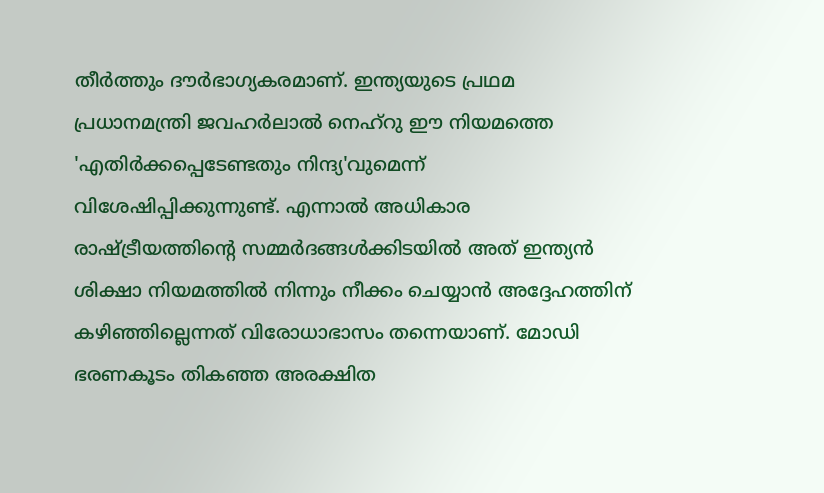തീര്‍ത്തും ദൗര്‍ഭാഗ്യകരമാണ്. ഇന്ത്യയുടെ പ്രഥമ പ്രധാനമന്ത്രി ജവഹര്‍ലാല്‍ നെഹ്‌റു ഈ നിയമത്തെ 'എതിര്‍ക്കപ്പെടേണ്ടതും നിന്ദ്യ'വുമെന്ന് വിശേഷിപ്പിക്കുന്നുണ്ട്. എന്നാല്‍ അധികാര രാഷ്ട്രീയത്തിന്റെ സമ്മര്‍ദങ്ങള്‍ക്കിടയില്‍ അത് ഇന്ത്യന്‍ ശിക്ഷാ നിയമത്തില്‍ നിന്നും നീക്കം ചെയ്യാന്‍ അദ്ദേഹത്തിന് കഴിഞ്ഞില്ലെന്നത് വിരോധാഭാസം തന്നെയാണ്. മോഡി ഭരണകൂടം തികഞ്ഞ അരക്ഷിത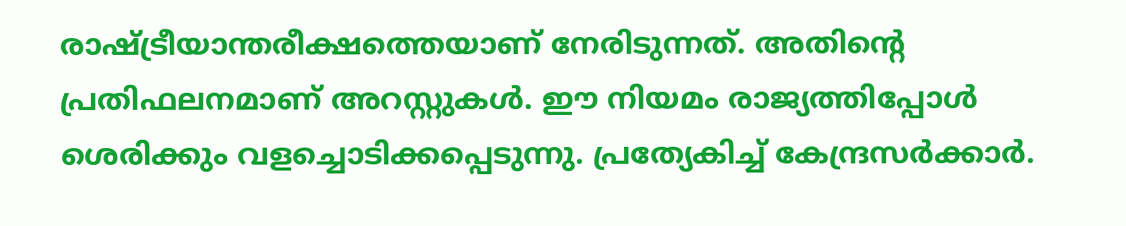രാഷ്ട്രീയാന്തരീക്ഷത്തെയാണ് നേരിടുന്നത്. അതിന്റെ പ്രതിഫലനമാണ് അറസ്റ്റുകള്‍. ഈ നിയമം രാജ്യത്തിപ്പോള്‍ ശെരിക്കും വളച്ചൊടിക്കപ്പെടുന്നു. പ്രത്യേകിച്ച് കേന്ദ്രസര്‍ക്കാര്‍.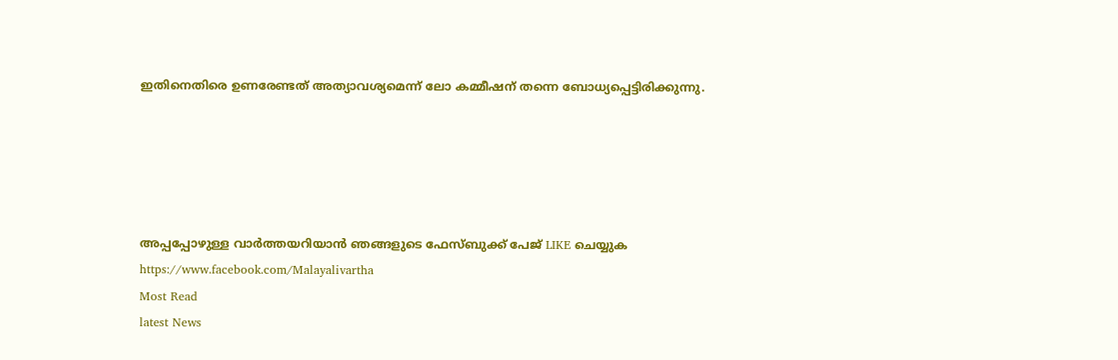ഇതിനെതിരെ ഉണരേണ്ടത് അത്യാവശ്യമെന്ന് ലോ കമ്മീഷന് തന്നെ ബോധ്യപ്പെട്ടിരിക്കുന്നു.





അപ്പപ്പോഴുള്ള വാര്‍ത്തയറിയാന്‍ ഞങ്ങളുടെ ഫേസ്‌ബുക്ക്‌ പേജ് LIKE ചെയ്യുക
https://www.facebook.com/Malayalivartha
Most Read
latest News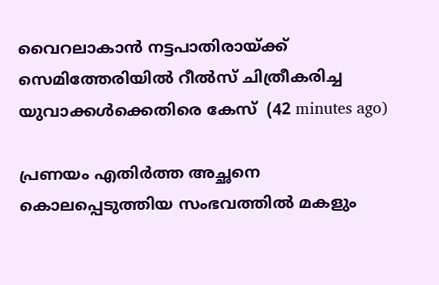വൈറലാകാന്‍ നട്ടപാതിരായ്ക്ക് സെമിത്തേരിയില്‍ റീല്‍സ് ചിത്രീകരിച്ച യുവാക്കള്‍ക്കെതിരെ കേസ്  (42 minutes ago)

പ്രണയം എതിര്‍ത്ത അച്ഛനെ കൊലപ്പെടുത്തിയ സംഭവത്തില്‍ മകളും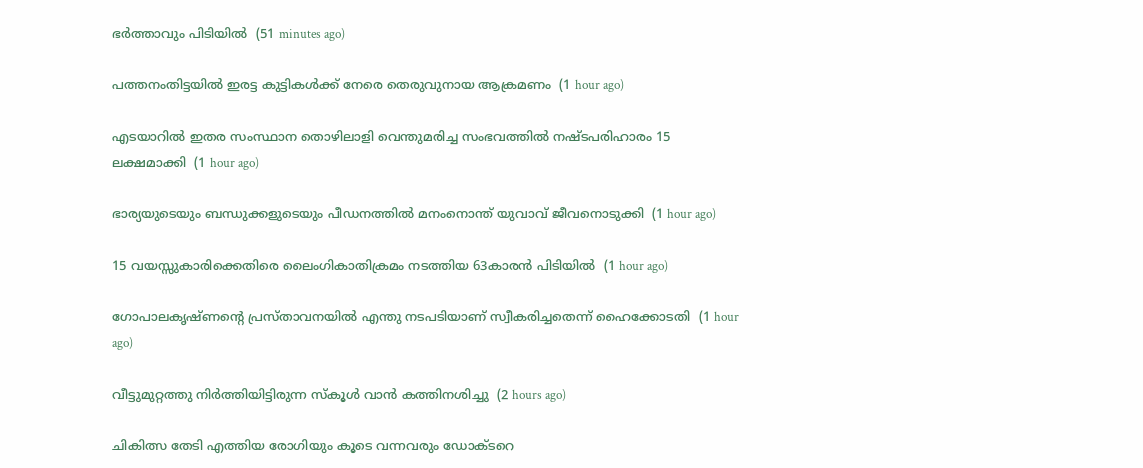ഭര്‍ത്താവും പിടിയില്‍  (51 minutes ago)

പത്തനംതിട്ടയില്‍ ഇരട്ട കുട്ടികള്‍ക്ക് നേരെ തെരുവുനായ ആക്രമണം  (1 hour ago)

എടയാറില്‍ ഇതര സംസ്ഥാന തൊഴിലാളി വെന്തുമരിച്ച സംഭവത്തില്‍ നഷ്ടപരിഹാരം 15 ലക്ഷമാക്കി  (1 hour ago)

ഭാര്യയുടെയും ബന്ധുക്കളുടെയും പീഡനത്തില്‍ മനംനൊന്ത് യുവാവ് ജീവനൊടുക്കി  (1 hour ago)

15 വയസ്സുകാരിക്കെതിരെ ലൈംഗികാതിക്രമം നടത്തിയ 63കാരന്‍ പിടിയില്‍  (1 hour ago)

ഗോപാലകൃഷ്ണന്റെ പ്രസ്താവനയില്‍ എന്തു നടപടിയാണ് സ്വീകരിച്ചതെന്ന് ഹൈക്കോടതി  (1 hour ago)

വീട്ടുമുറ്റത്തു നിര്‍ത്തിയിട്ടിരുന്ന സ്‌കൂള്‍ വാന്‍ കത്തിനശിച്ചു  (2 hours ago)

ചികിത്സ തേടി എത്തിയ രോഗിയും കൂടെ വന്നവരും ഡോക്ടറെ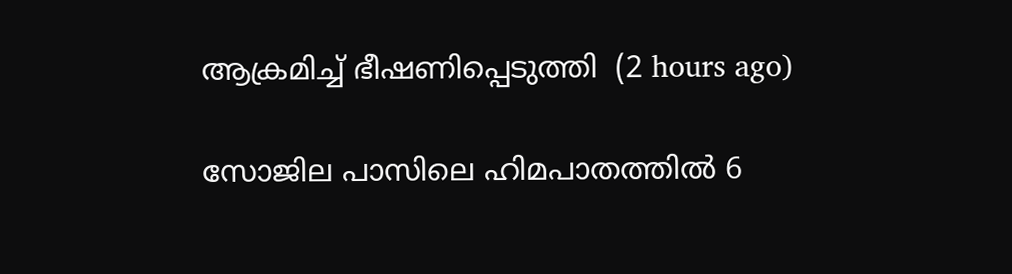ആക്രമിച്ച് ഭീഷണിപ്പെടുത്തി  (2 hours ago)

സോജില പാസിലെ ഹിമപാതത്തില്‍ 6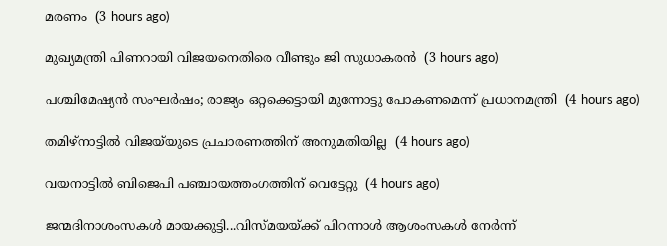മരണം  (3 hours ago)

മുഖ്യമന്ത്രി പിണറായി വിജയനെതിരെ വീണ്ടും ജി സുധാകരന്‍  (3 hours ago)

പശ്ചിമേഷ്യന്‍ സംഘര്‍ഷം; രാജ്യം ഒറ്റക്കെട്ടായി മുന്നോട്ടു പോകണമെന്ന് പ്രധാനമന്ത്രി  (4 hours ago)

തമിഴ്‌നാട്ടില്‍ വിജയ്‌യുടെ പ്രചാരണത്തിന് അനുമതിയില്ല  (4 hours ago)

വയനാട്ടില്‍ ബിജെപി പഞ്ചായത്തംഗത്തിന് വെട്ടേറ്റു  (4 hours ago)

ജന്മദിനാശംസകള്‍ മായക്കുട്ടി...വിസ്മയയ്ക്ക് പിറന്നാള്‍ ആശംസകള്‍ നേര്‍ന്ന്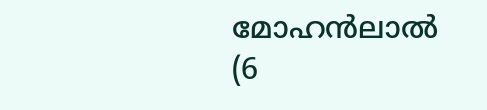മോഹന്‍ലാല്‍  (6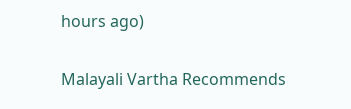hours ago)

Malayali Vartha Recommends